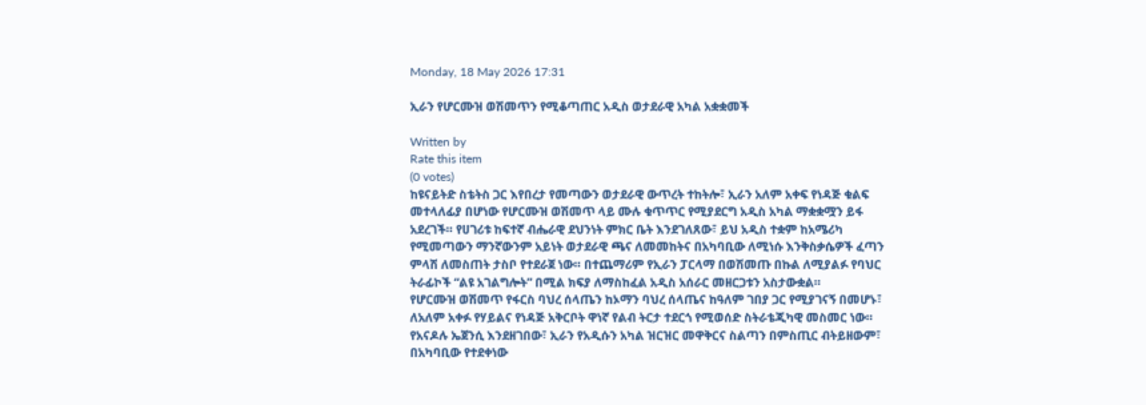Monday, 18 May 2026 17:31

ኢራን የሆርሙዝ ወሽመጥን የሚቆጣጠር አዲስ ወታደራዊ አካል አቋቋመች

Written by
Rate this item
(0 votes)
ከዩናይትድ ስቴትስ ጋር እየበረታ የመጣውን ወታደራዊ ውጥረት ተከትሎ፣ ኢራን አለም አቀፍ የነዳጅ ቁልፍ መተላለፊያ በሆነው የሆርሙዝ ወሽመጥ ላይ ሙሉ ቁጥጥር የሚያደርግ አዲስ አካል ማቋቋሟን ይፋ አደረገች። የሀገሪቱ ከፍተኛ ብሔራዊ ደህንነት ምክር ቤት እንደገለጸው፣ ይህ አዲስ ተቋም ከአሜሪካ የሚመጣውን ማንኛውንም አይነት ወታደራዊ ጫና ለመመከትና በአካባቢው ለሚነሱ እንቅስቃሴዎች ፈጣን ምላሽ ለመስጠት ታስቦ የተደራጀ ነው። በተጨማሪም የኢራን ፓርላማ በወሽመጡ በኩል ለሚያልፉ የባህር ትራፊኮች “ልዩ አገልግሎት” በሚል ክፍያ ለማስከፈል አዲስ አሰራር መዘርጋቱን አስታውቋል።
የሆርሙዝ ወሽመጥ የፋርስ ባህረ ሰላጤን ከኦማን ባህረ ሰላጤና ከዓለም ገበያ ጋር የሚያገናኝ በመሆኑ፣ ለአለም አቀፉ የሃይልና የነዳጅ አቅርቦት ዋነኛ የልብ ትርታ ተደርጎ የሚወሰድ ስትራቴጂካዊ መስመር ነው። የአናዶሉ ኤጀንሲ እንደዘገበው፣ ኢራን የአዲሱን አካል ዝርዝር መዋቅርና ስልጣን በምስጢር ብትይዘውም፣ በአካባቢው የተደቀነው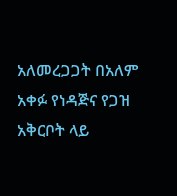አለመረጋጋት በአለም አቀፉ የነዳጅና የጋዝ አቅርቦት ላይ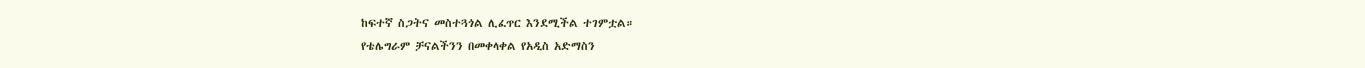ከፍተኛ ስጋትና መስተጓጎል ሊፈጥር እንደሚችል ተገምቷል።
የቴሌግራም ቻናልችንን በመቀላቀል የአዲስ አድማስን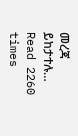መረጃ ይከታተሉ…
Read 2260 times